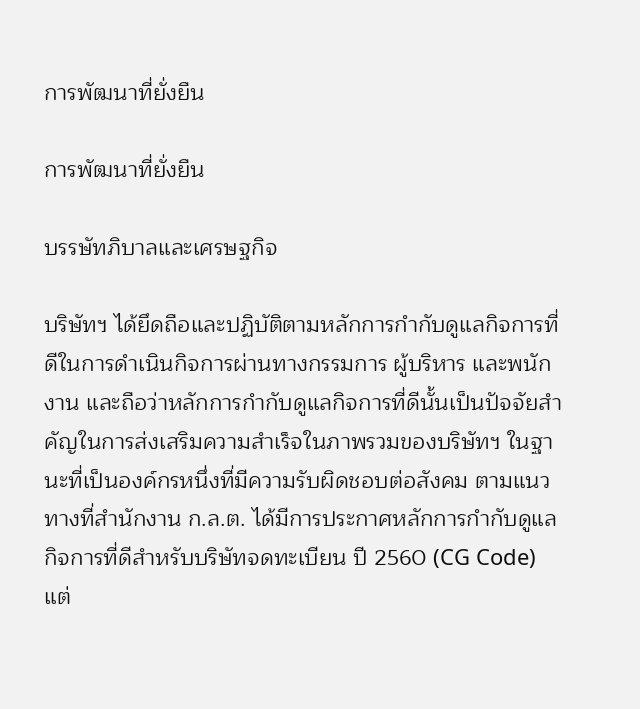การพัฒนาที่ยั่งยืน

การพัฒนาที่ยั่งยืน

บรรษัทภิบาลและเศรษฐกิจ

บริษัทฯ ได้ยึดถือและปฏิบัติตามหลักการกำกับดูแลกิจการที่ดีในการดำเนินกิจการผ่านทางกรรมการ ผู้บริหาร และพนักงาน และถือว่าหลักการกำกับดูแลกิจการที่ดีนั้นเป็นปัจจัยสำคัญในการส่งเสริมความสำเร็จในภาพรวมของบริษัทฯ ในฐานะที่เป็นองค์กรหนึ่งที่มีความรับผิดชอบต่อสังคม ตามแนวทางที่สำนักงาน ก.ล.ต. ได้มีการประกาศหลักการกำกับดูแลกิจการที่ดีสำหรับบริษัทจดทะเบียน ปี 2560 (CG Code) แต่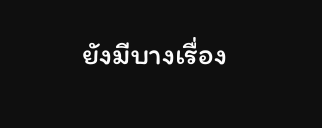ยังมีบางเรื่อง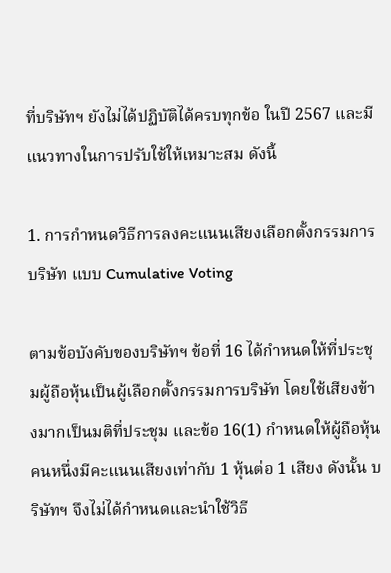ที่บริษัทฯ ยังไม่ได้ปฏิบัติได้ครบทุกข้อ ในปี 2567 และมีแนวทางในการปรับใช้ให้เหมาะสม ดังนี้

1. การกำหนดวิธีการลงคะแนนเสียงเลือกตั้งกรรมการบริษัท แบบ Cumulative Voting

ตามข้อบังคับของบริษัทฯ ข้อที่ 16 ได้กำหนดให้ที่ประชุมผู้ถือหุ้นเป็นผู้เลือกตั้งกรรมการบริษัท โดยใช้เสียงข้างมากเป็นมติที่ประชุม และข้อ 16(1) กำหนดให้ผู้ถือหุ้นคนหนึ่งมีคะแนนเสียงเท่ากับ 1 หุ้นต่อ 1 เสียง ดังนั้น บริษัทฯ จึงไม่ได้กำหนดและนำใช้วิธี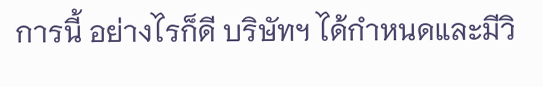การนี้ อย่างไรก็ดี บริษัทฯ ได้กำหนดและมีวิ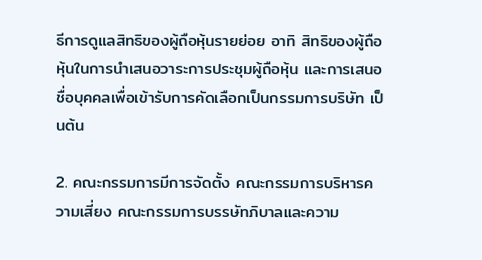ธีการดูแลสิทธิของผู้ถือหุ้นรายย่อย อาทิ สิทธิของผู้ถือหุ้นในการนำเสนอวาระการประชุมผู้ถือหุ้น และการเสนอชื่อบุคคลเพื่อเข้ารับการคัดเลือกเป็นกรรมการบริษัท เป็นต้น

2. คณะกรรมการมีการจัดตั้ง คณะกรรมการบริหารความเสี่ยง คณะกรรมการบรรษัทภิบาลและความ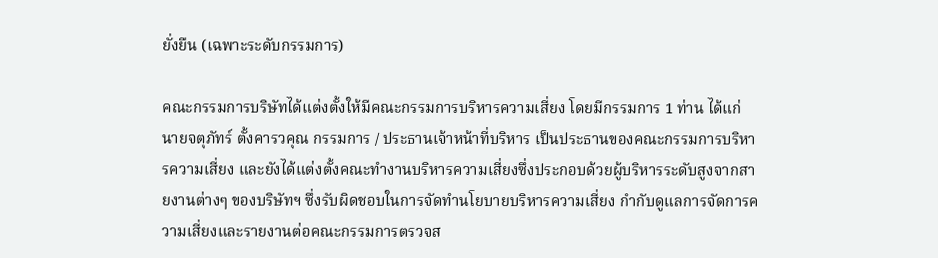ยั่งยืน (เฉพาะระดับกรรมการ)

คณะกรรมการบริษัทได้แต่งตั้งให้มีคณะกรรมการบริหารความเสี่ยง โดยมีกรรมการ 1 ท่าน ได้แก่ นายจตุภัทร์ ตั้งคารวคุณ กรรมการ / ประธานเจ้าหน้าที่บริหาร เป็นประธานของคณะกรรมการบริหารความเสี่ยง และยังได้แต่งตั้งคณะทำงานบริหารความเสี่ยงซึ่งประกอบด้วยผู้บริหารระดับสูงจากสายงานต่างๆ ของบริษัทฯ ซึ่งรับผิดชอบในการจัดทำนโยบายบริหารความเสี่ยง กำกับดูแลการจัดการความเสี่ยงและรายงานต่อคณะกรรมการตรวจส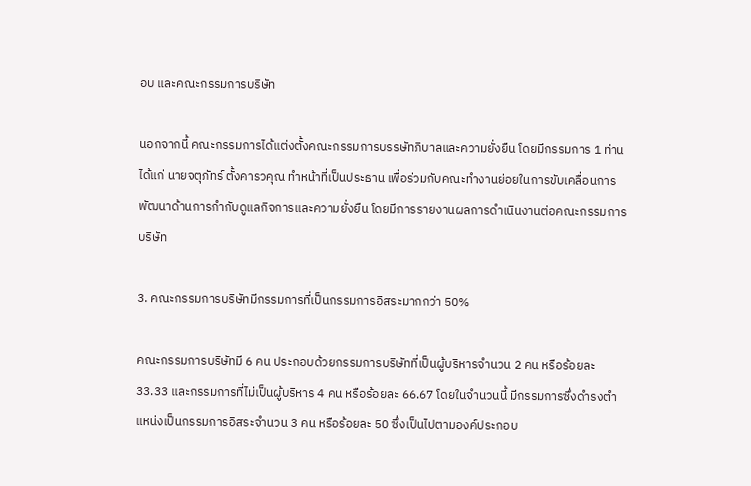อบ และคณะกรรมการบริษัท

นอกจากนี้ คณะกรรมการได้แต่งตั้งคณะกรรมการบรรษัทภิบาลและความยั่งยืน โดยมีกรรมการ 1 ท่าน ได้แก่ นายจตุภัทร์ ตั้งคารวคุณ ทำหน้าที่เป็นประธาน เพื่อร่วมกับคณะทำงานย่อยในการขับเคลื่อนการพัฒนาด้านการกำกับดูแลกิจการและความยั่งยืน โดยมีการรายงานผลการดำเนินงานต่อคณะกรรมการบริษัท

3. คณะกรรมการบริษัทมีกรรมการที่เป็นกรรมการอิสระมากกว่า 50%

คณะกรรมการบริษัทมี 6 คน ประกอบด้วยกรรมการบริษัทที่เป็นผู้บริหารจำนวน 2 คน หรือร้อยละ 33.33 และกรรมการที่ไม่เป็นผู้บริหาร 4 คน หรือร้อยละ 66.67 โดยในจำนวนนี้ มีกรรมการซึ่งดำรงตำแหน่งเป็นกรรมการอิสระจำนวน 3 คน หรือร้อยละ 50 ซึ่งเป็นไปตามองค์ประกอบ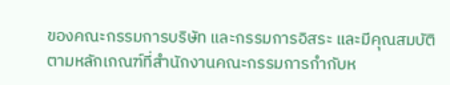ของคณะกรรมการบริษัท และกรรมการอิสระ และมีคุณสมบัติตามหลักเกณฑ์ที่สำนักงานคณะกรรมการกำกับห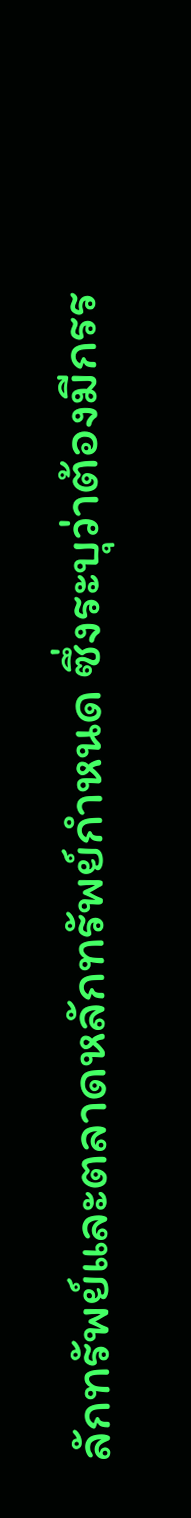ลักทรัพย์และตลาดหลักทรัพย์กำหนด ซึ่งระบุว่าต้องมีกรร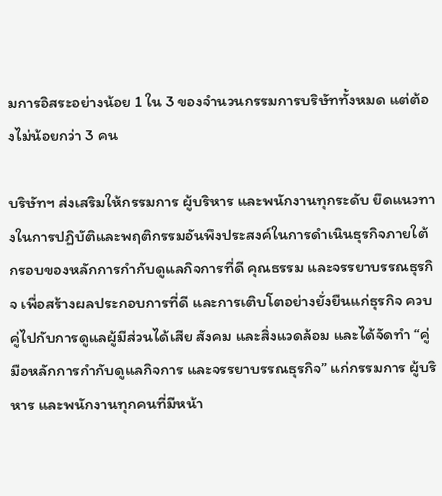มการอิสระอย่างน้อย 1 ใน 3 ของจำนวนกรรมการบริษัททั้งหมด แต่ต้องไม่น้อยกว่า 3 คน

บริษัทฯ ส่งเสริมให้กรรมการ ผู้บริหาร และพนักงานทุกระดับ ยึดแนวทางในการปฏิบัติและพฤติกรรมอันพึงประสงค์ในการดำเนินธุรกิจภายใต้กรอบของหลักการกำกับดูแลกิจการที่ดี คุณธรรม และจรรยาบรรณธุรกิจ เพื่อสร้างผลประกอบการที่ดี และการเติบโตอย่างยั่งยืนแก่ธุรกิจ ควบคู่ไปกับการดูแลผู้มีส่วนได้เสีย สังคม และสิ่งแวดล้อม และได้จัดทำ “คู่มือหลักการกำกับดูแลกิจการ และจรรยาบรรณธุรกิจ” แก่กรรมการ ผู้บริหาร และพนักงานทุกคนที่มีหน้า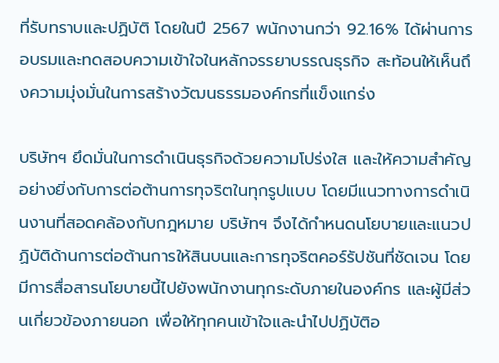ที่รับทราบและปฏิบัติ โดยในปี 2567 พนักงานกว่า 92.16% ได้ผ่านการอบรมและทดสอบความเข้าใจในหลักจรรยาบรรณธุรกิจ สะท้อนให้เห็นถึงความมุ่งมั่นในการสร้างวัฒนธรรมองค์กรที่แข็งแกร่ง

บริษัทฯ ยึดมั่นในการดำเนินธุรกิจด้วยความโปร่งใส และให้ความสำคัญอย่างยิ่งกับการต่อต้านการทุจริตในทุกรูปแบบ โดยมีแนวทางการดำเนินงานที่สอดคล้องกับกฎหมาย บริษัทฯ จึงได้กำหนดนโยบายและแนวปฏิบัติด้านการต่อต้านการให้สินบนและการทุจริตคอร์รัปชันที่ชัดเจน โดยมีการสื่อสารนโยบายนี้ไปยังพนักงานทุกระดับภายในองค์กร และผู้มีส่วนเกี่ยวข้องภายนอก เพื่อให้ทุกคนเข้าใจและนำไปปฏิบัติอ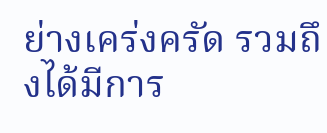ย่างเคร่งครัด รวมถึงได้มีการ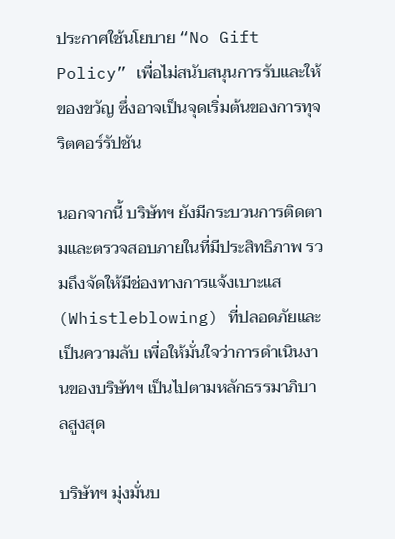ประกาศใช้นโยบาย “No Gift Policy” เพื่อไม่สนับสนุนการรับและให้ของขวัญ ซึ่งอาจเป็นจุดเริ่มต้นของการทุจริตคอร์รัปชัน

นอกจากนี้ บริษัทฯ ยังมีกระบวนการติดตามและตรวจสอบภายในที่มีประสิทธิภาพ รวมถึงจัดให้มีช่องทางการแจ้งเบาะแส (Whistleblowing) ที่ปลอดภัยและเป็นความลับ เพื่อให้มั่นใจว่าการดำเนินงานของบริษัทฯ เป็นไปตามหลักธรรมาภิบาลสูงสุด

บริษัทฯ มุ่งมั่นบ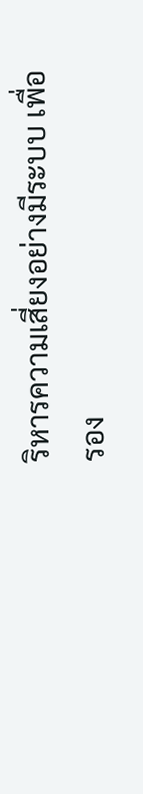ริหารความเสี่ยงอย่างมีระบบ เพื่อรอง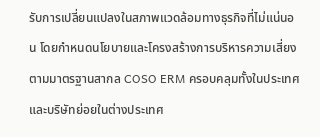รับการเปลี่ยนแปลงในสภาพแวดล้อมทางธุรกิจที่ไม่แน่นอน โดยกำหนดนโยบายและโครงสร้างการบริหารความเสี่ยงตามมาตรฐานสากล COSO ERM ครอบคลุมทั้งในประเทศและบริษัทย่อยในต่างประเทศ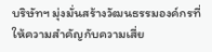บริษัทฯ มุ่งมั่นสร้างวัฒนธรรมองค์กรที่ให้ความสำคัญกับความเสี่ย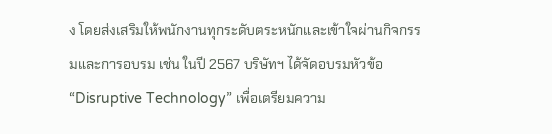ง โดยส่งเสริมให้พนักงานทุกระดับตระหนักและเข้าใจผ่านกิจกรรมและการอบรม เช่น ในปี 2567 บริษัทฯ ได้จัดอบรมหัวข้อ “Disruptive Technology” เพื่อเตรียมความ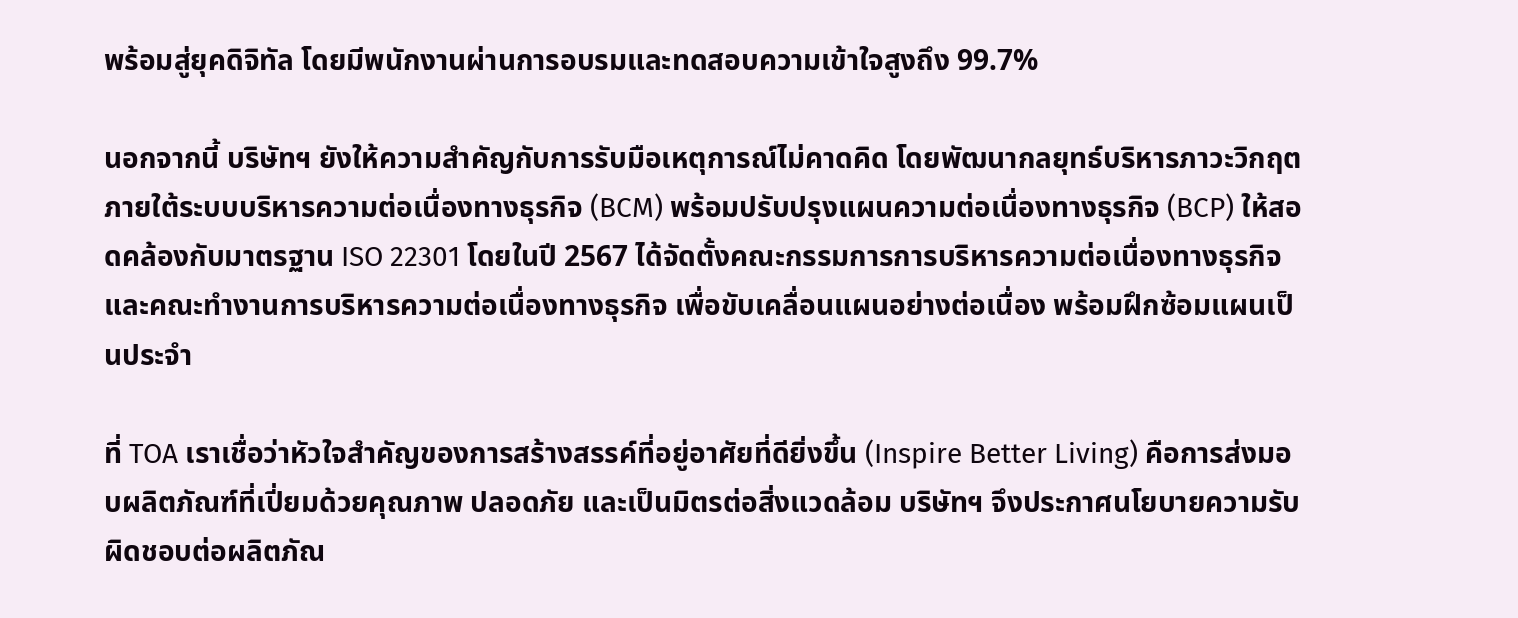พร้อมสู่ยุคดิจิทัล โดยมีพนักงานผ่านการอบรมและทดสอบความเข้าใจสูงถึง 99.7%

นอกจากนี้ บริษัทฯ ยังให้ความสำคัญกับการรับมือเหตุการณ์ไม่คาดคิด โดยพัฒนากลยุทธ์บริหารภาวะวิกฤตภายใต้ระบบบริหารความต่อเนื่องทางธุรกิจ (BCM) พร้อมปรับปรุงแผนความต่อเนื่องทางธุรกิจ (BCP) ให้สอดคล้องกับมาตรฐาน ISO 22301 โดยในปี 2567 ได้จัดตั้งคณะกรรมการการบริหารความต่อเนื่องทางธุรกิจ และคณะทำงานการบริหารความต่อเนื่องทางธุรกิจ เพื่อขับเคลื่อนแผนอย่างต่อเนื่อง พร้อมฝึกซ้อมแผนเป็นประจำ

ที่ TOA เราเชื่อว่าหัวใจสำคัญของการสร้างสรรค์ที่อยู่อาศัยที่ดียิ่งขึ้น (Inspire Better Living) คือการส่งมอบผลิตภัณฑ์ที่เปี่ยมด้วยคุณภาพ ปลอดภัย และเป็นมิตรต่อสิ่งแวดล้อม บริษัทฯ จึงประกาศนโยบายความรับผิดชอบต่อผลิตภัณ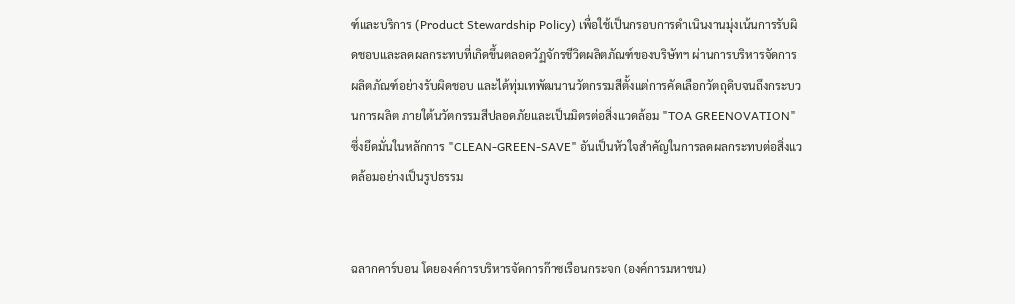ฑ์และบริการ (Product Stewardship Policy) เพื่อใช้เป็นกรอบการดำเนินงานมุ่งเน้นการรับผิดชอบและลดผลกระทบที่เกิดขึ้นตลอดวัฏจักรชีวิตผลิตภัณฑ์ของบริษัทฯ ผ่านการบริหารจัดการผลิตภัณฑ์อย่างรับผิดชอบ และได้ทุ่มเทพัฒนานวัตกรรมสีตั้งแต่การคัดเลือกวัตถุดิบจนถึงกระบวนการผลิต ภายใต้นวัตกรรมสีปลอดภัยและเป็นมิตรต่อสิ่งแวดล้อม "TOA GREENOVATION" ซึ่งยึดมั่นในหลักการ "CLEAN-GREEN-SAVE" อันเป็นหัวใจสำคัญในการลดผลกระทบต่อสิ่งแวดล้อมอย่างเป็นรูปธรรม


ฉลากคาร์บอน โดยองค์การบริหารจัดการก๊าซเรือนกระจก (องค์การมหาชน)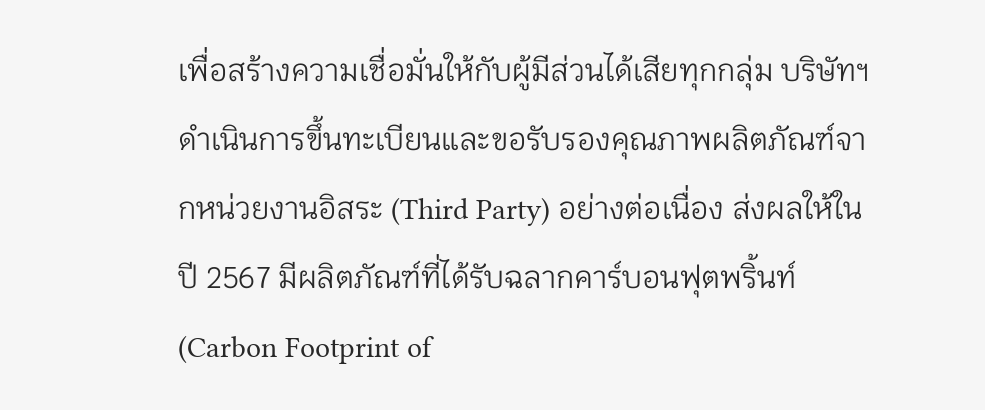เพื่อสร้างความเชื่อมั่นให้กับผู้มีส่วนได้เสียทุกกลุ่ม บริษัทฯ ดำเนินการขึ้นทะเบียนและขอรับรองคุณภาพผลิตภัณฑ์จากหน่วยงานอิสระ (Third Party) อย่างต่อเนื่อง ส่งผลให้ในปี 2567 มีผลิตภัณฑ์ที่ได้รับฉลากคาร์บอนฟุตพริ้นท์ (Carbon Footprint of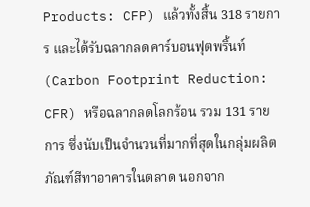Products: CFP) แล้วทั้งสิ้น 318 รายการ และได้รับฉลากลดคาร์บอนฟุตพริ้นท์ (Carbon Footprint Reduction: CFR) หรือฉลากลดโลกร้อน รวม 131 รายการ ซึ่งนับเป็นจำนวนที่มากที่สุดในกลุ่มผลิตภัณฑ์สีทาอาคารในตลาด นอกจาก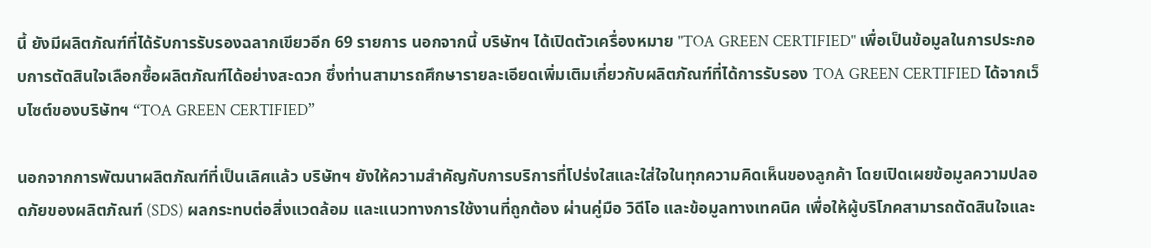นี้ ยังมีผลิตภัณฑ์ที่ได้รับการรับรองฉลากเขียวอีก 69 รายการ นอกจากนี้ บริษัทฯ ได้เปิดตัวเครื่องหมาย "TOA GREEN CERTIFIED" เพื่อเป็นข้อมูลในการประกอบการตัดสินใจเลือกซื้อผลิตภัณฑ์ได้อย่างสะดวก ซึ่งท่านสามารถศึกษารายละเอียดเพิ่มเติมเกี่ยวกับผลิตภัณฑ์ที่ได้การรับรอง TOA GREEN CERTIFIED ได้จากเว็บไซต์ของบริษัทฯ “TOA GREEN CERTIFIED”

นอกจากการพัฒนาผลิตภัณฑ์ที่เป็นเลิศแล้ว บริษัทฯ ยังให้ความสำคัญกับการบริการที่โปร่งใสและใส่ใจในทุกความคิดเห็นของลูกค้า โดยเปิดเผยข้อมูลความปลอดภัยของผลิตภัณฑ์ (SDS) ผลกระทบต่อสิ่งแวดล้อม และแนวทางการใช้งานที่ถูกต้อง ผ่านคู่มือ วิดีโอ และข้อมูลทางเทคนิค เพื่อให้ผู้บริโภคสามารถตัดสินใจและ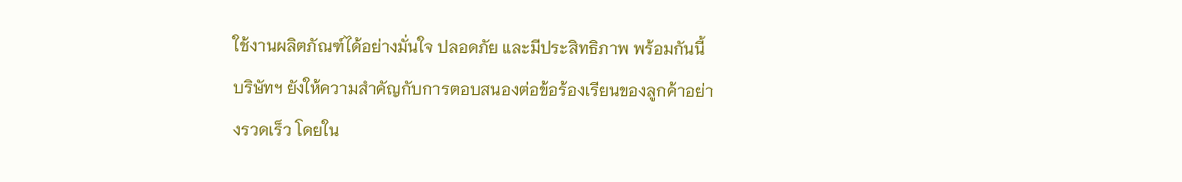ใช้งานผลิตภัณฑ์ได้อย่างมั่นใจ ปลอดภัย และมีประสิทธิภาพ พร้อมกันนี้ บริษัทฯ ยังให้ความสำคัญกับการตอบสนองต่อข้อร้องเรียนของลูกค้าอย่างรวดเร็ว โดยใน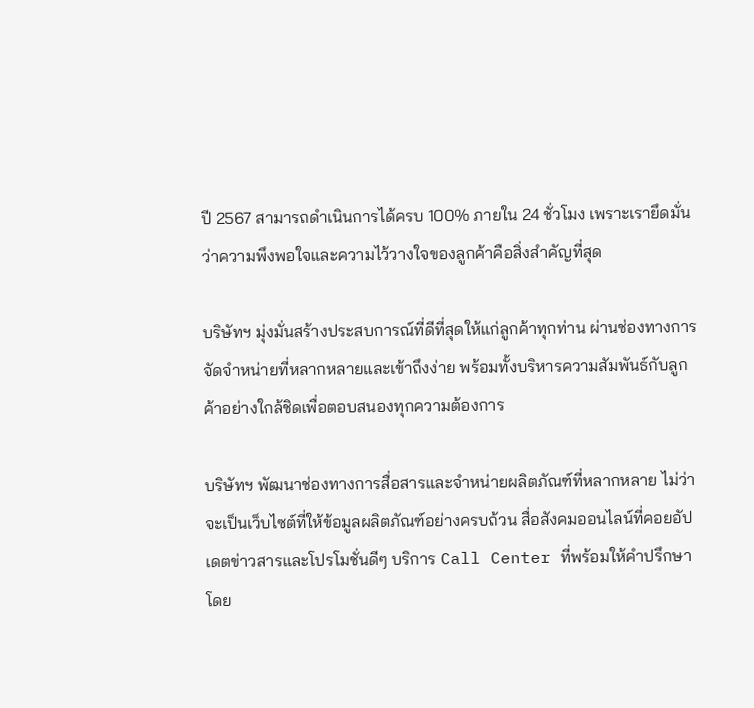ปี 2567 สามารถดำเนินการได้ครบ 100% ภายใน 24 ชั่วโมง เพราะเรายึดมั่นว่าความพึงพอใจและความไว้วางใจของลูกค้าคือสิ่งสำคัญที่สุด

บริษัทฯ มุ่งมั่นสร้างประสบการณ์ที่ดีที่สุดให้แก่ลูกค้าทุกท่าน ผ่านช่องทางการจัดจำหน่ายที่หลากหลายและเข้าถึงง่าย พร้อมทั้งบริหารความสัมพันธ์กับลูกค้าอย่างใกล้ชิดเพื่อตอบสนองทุกความต้องการ

บริษัทฯ พัฒนาช่องทางการสื่อสารและจำหน่ายผลิตภัณฑ์ที่หลากหลาย ไม่ว่าจะเป็นเว็บไซต์ที่ให้ข้อมูลผลิตภัณฑ์อย่างครบถ้วน สื่อสังคมออนไลน์ที่คอยอัปเดตข่าวสารและโปรโมชั่นดีๆ บริการ Call Center ที่พร้อมให้คำปรึกษาโดย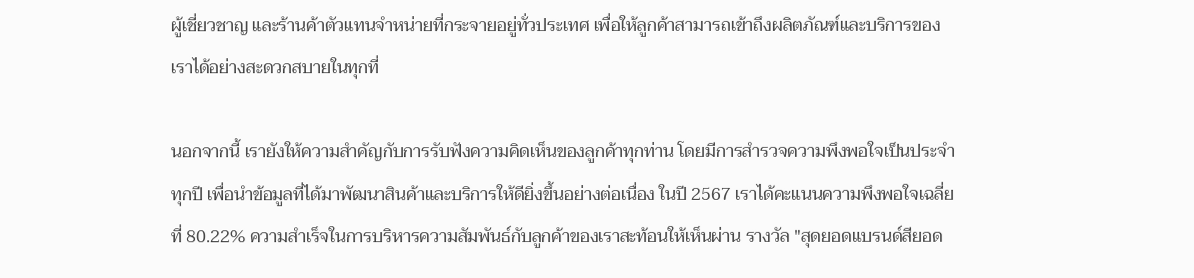ผู้เชี่ยวชาญ และร้านค้าตัวแทนจำหน่ายที่กระจายอยู่ทั่วประเทศ เพื่อให้ลูกค้าสามารถเข้าถึงผลิตภัณฑ์และบริการของเราได้อย่างสะดวกสบายในทุกที่

นอกจากนี้ เรายังให้ความสำคัญกับการรับฟังความคิดเห็นของลูกค้าทุกท่าน โดยมีการสำรวจความพึงพอใจเป็นประจำทุกปี เพื่อนำข้อมูลที่ได้มาพัฒนาสินค้าและบริการให้ดียิ่งขึ้นอย่างต่อเนื่อง ในปี 2567 เราได้คะแนนความพึงพอใจเฉลี่ยที่ 80.22% ความสำเร็จในการบริหารความสัมพันธ์กับลูกค้าของเราสะท้อนให้เห็นผ่าน รางวัล "สุดยอดแบรนด์สียอด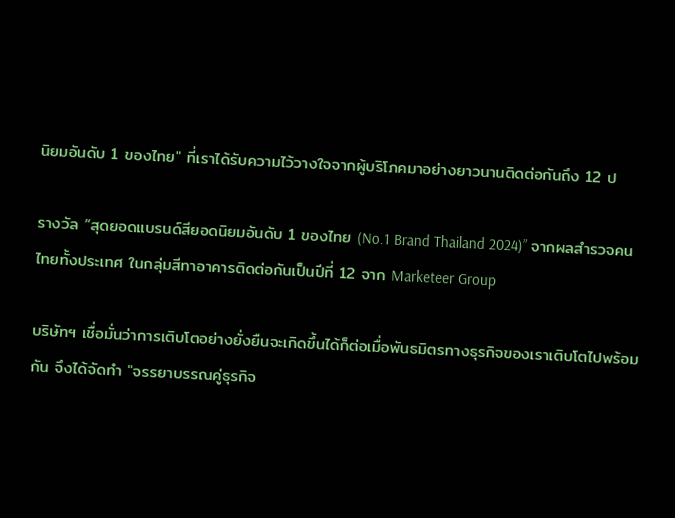นิยมอันดับ 1 ของไทย" ที่เราได้รับความไว้วางใจจากผู้บริโภคมาอย่างยาวนานติดต่อกันถึง 12 ป

รางวัล “สุดยอดแบรนด์สียอดนิยมอันดับ 1 ของไทย (No.1 Brand Thailand 2024)” จากผลสำรวจคนไทยทั้งประเทศ ในกลุ่มสีทาอาคารติดต่อกันเป็นปีที่ 12 จาก Marketeer Group

บริษัทฯ เชื่อมั่นว่าการเติบโตอย่างยั่งยืนจะเกิดขึ้นได้ก็ต่อเมื่อพันธมิตรทางธุรกิจของเราเติบโตไปพร้อมกัน จึงได้จัดทำ "จรรยาบรรณคู่ธุรกิจ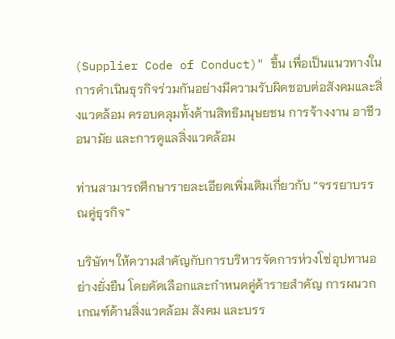(Supplier Code of Conduct)" ขึ้น เพื่อเป็นแนวทางในการดำเนินธุรกิจร่วมกันอย่างมีความรับผิดชอบต่อสังคมและสิ่งแวดล้อม ครอบคลุมทั้งด้านสิทธิมนุษยชน การจ้างงาน อาชีวอนามัย และการดูแลสิ่งแวดล้อม

ท่านสามารถศึกษารายละเอียดเพิ่มเติมเกี่ยวกับ “จรรยาบรรณคู่ธุรกิจ”

บริษัทฯ ให้ความสำคัญกับการบริหารจัดการห่วงโซ่อุปทานอย่างยั่งยืน โดยคัดเลือกและกำหนดคู่ค้ารายสำคัญ การผนวกเกณฑ์ด้านสิ่งแวดล้อม สังคม และบรร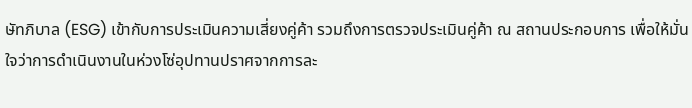ษัทภิบาล (ESG) เข้ากับการประเมินความเสี่ยงคู่ค้า รวมถึงการตรวจประเมินคู่ค้า ณ สถานประกอบการ เพื่อให้มั่นใจว่าการดำเนินงานในห่วงโซ่อุปทานปราศจากการละ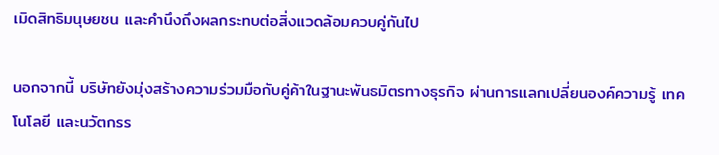เมิดสิทธิมนุษยชน และคำนึงถึงผลกระทบต่อสิ่งแวดล้อมควบคู่กันไป

นอกจากนี้ บริษัทยังมุ่งสร้างความร่วมมือกับคู่ค้าในฐานะพันธมิตรทางธุรกิจ ผ่านการแลกเปลี่ยนองค์ความรู้ เทคโนโลยี และนวัตกรร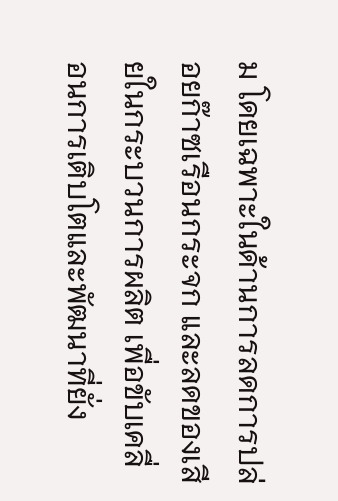ม โดยเฉพาะในด้านการลดการปล่อยก๊าซเรือนกระจก และลดของเสียในกระบวนการผลิต เพื่อขับเคลื่อนการเติบโตและพัฒนาที่ยั่ง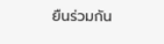ยืนร่วมกัน